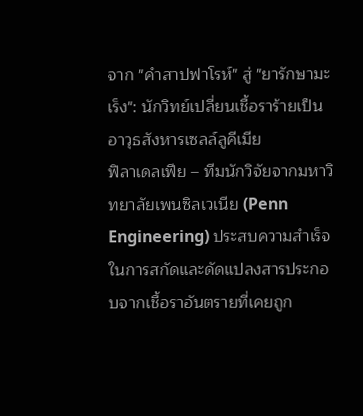จาก "คำสาปฟาโรห์" สู่ "ยารักษามะเร็ง": นักวิทย์เปลี่ยนเชื้อราร้ายเป็นอาวุธสังหารเซลล์ลูคีเมีย
ฟิลาเดลเฟีย – ทีมนักวิจัยจากมหาวิทยาลัยเพนซิลเวเนีย (Penn Engineering) ประสบความสำเร็จในการสกัดและดัดแปลงสารประกอบจากเชื้อราอันตรายที่เคยถูก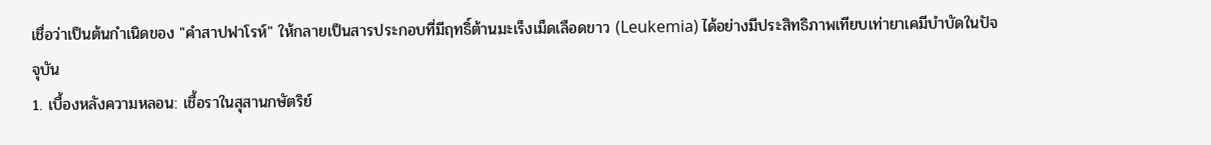เชื่อว่าเป็นต้นกำเนิดของ "คำสาปฟาโรห์" ให้กลายเป็นสารประกอบที่มีฤทธิ์ต้านมะเร็งเม็ดเลือดขาว (Leukemia) ได้อย่างมีประสิทธิภาพเทียบเท่ายาเคมีบำบัดในปัจจุบัน
1. เบื้องหลังความหลอน: เชื้อราในสุสานกษัตริย์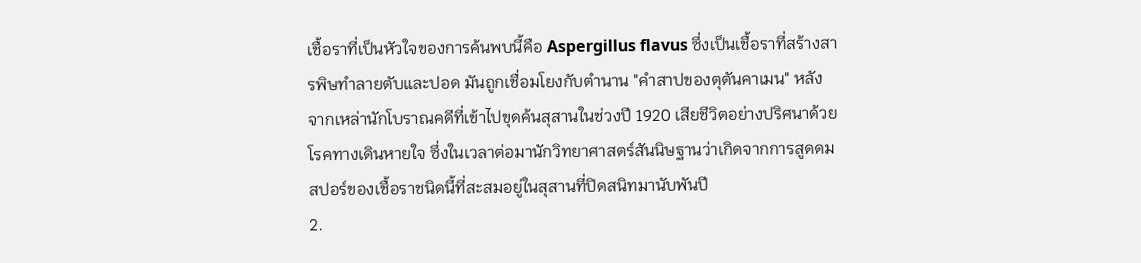เชื้อราที่เป็นหัวใจของการค้นพบนี้คือ Aspergillus flavus ซึ่งเป็นเชื้อราที่สร้างสารพิษทำลายตับและปอด มันถูกเชื่อมโยงกับตำนาน "คำสาปของตุตันคาเมน" หลังจากเหล่านักโบราณคดีที่เข้าไปขุดค้นสุสานในช่วงปี 1920 เสียชีวิตอย่างปริศนาด้วยโรคทางเดินหายใจ ซึ่งในเวลาต่อมานักวิทยาศาสตร์สันนิษฐานว่าเกิดจากการสูดดมสปอร์ของเชื้อราชนิดนี้ที่สะสมอยู่ในสุสานที่ปิดสนิทมานับพันปี
2.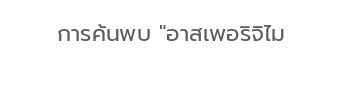การค้นพบ "อาสเพอริจิไม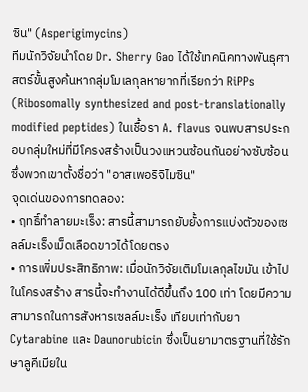ซิน" (Asperigimycins)
ทีมนักวิจัยนำโดย Dr. Sherry Gao ได้ใช้เทคนิคทางพันธุศาสตร์ขั้นสูงค้นหากลุ่มโมเลกุลหายากที่เรียกว่า RiPPs (Ribosomally synthesized and post-translationally modified peptides) ในเชื้อรา A. flavus จนพบสารประกอบกลุ่มใหม่ที่มีโครงสร้างเป็นวงแหวนซ้อนกันอย่างซับซ้อน ซึ่งพวกเขาตั้งชื่อว่า "อาสเพอริจิไมซิน"
จุดเด่นของการทดลอง:
• ฤทธิ์ทำลายมะเร็ง: สารนี้สามารถยับยั้งการแบ่งตัวของเซลล์มะเร็งเม็ดเลือดขาวได้โดยตรง
• การเพิ่มประสิทธิภาพ: เมื่อนักวิจัยเติมโมเลกุลไขมัน เข้าไปในโครงสร้าง สารนี้จะทำงานได้ดีขึ้นถึง 100 เท่า โดยมีความสามารถในการสังหารเซลล์มะเร็ง เทียบเท่ากับยา Cytarabine และ Daunorubicin ซึ่งเป็นยามาตรฐานที่ใช้รักษาลูคีเมียใน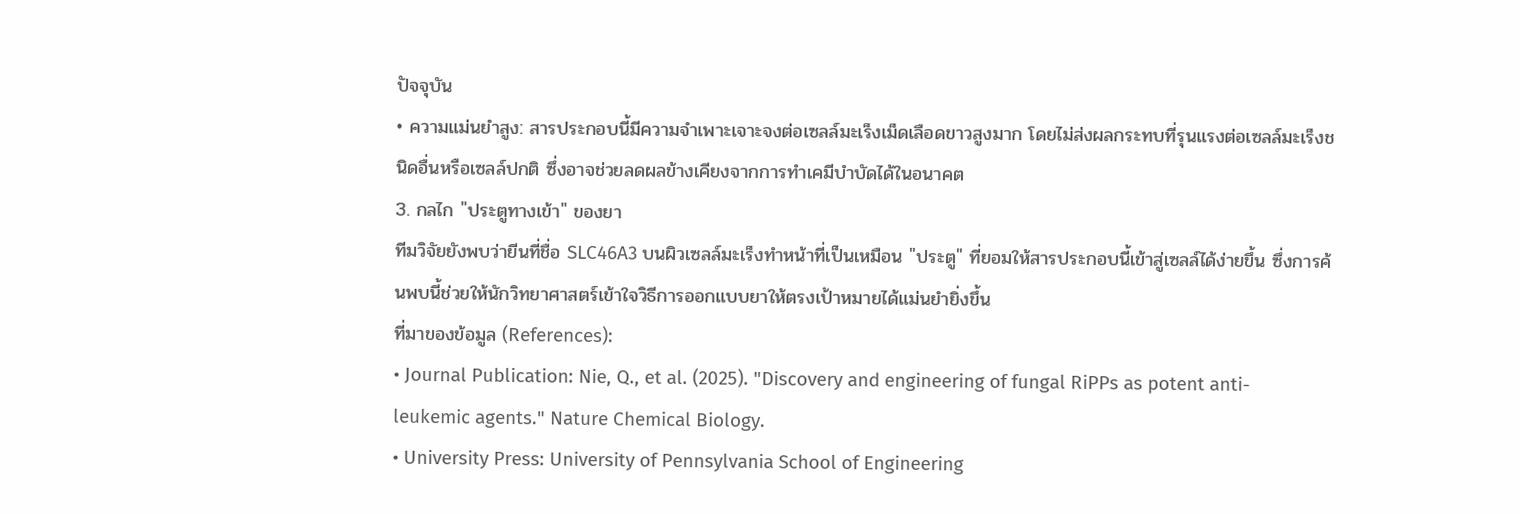ปัจจุบัน
• ความแม่นยำสูง: สารประกอบนี้มีความจำเพาะเจาะจงต่อเซลล์มะเร็งเม็ดเลือดขาวสูงมาก โดยไม่ส่งผลกระทบที่รุนแรงต่อเซลล์มะเร็งชนิดอื่นหรือเซลล์ปกติ ซึ่งอาจช่วยลดผลข้างเคียงจากการทำเคมีบำบัดได้ในอนาคต
3. กลไก "ประตูทางเข้า" ของยา
ทีมวิจัยยังพบว่ายีนที่ชื่อ SLC46A3 บนผิวเซลล์มะเร็งทำหน้าที่เป็นเหมือน "ประตู" ที่ยอมให้สารประกอบนี้เข้าสู่เซลล์ได้ง่ายขึ้น ซึ่งการค้นพบนี้ช่วยให้นักวิทยาศาสตร์เข้าใจวิธีการออกแบบยาให้ตรงเป้าหมายได้แม่นยำยิ่งขึ้น
ที่มาของข้อมูล (References):
• Journal Publication: Nie, Q., et al. (2025). "Discovery and engineering of fungal RiPPs as potent anti-leukemic agents." Nature Chemical Biology.
• University Press: University of Pennsylvania School of Engineering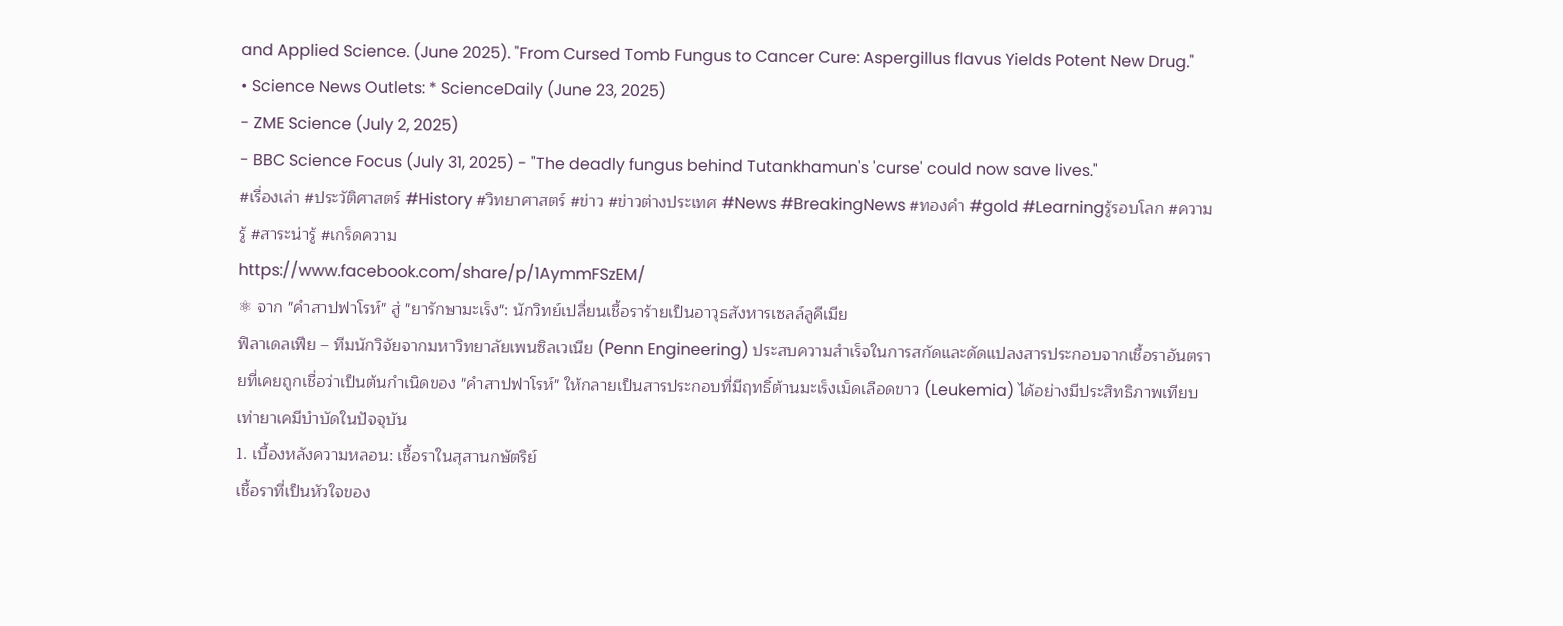and Applied Science. (June 2025). "From Cursed Tomb Fungus to Cancer Cure: Aspergillus flavus Yields Potent New Drug."
• Science News Outlets: * ScienceDaily (June 23, 2025)
- ZME Science (July 2, 2025)
- BBC Science Focus (July 31, 2025) - "The deadly fungus behind Tutankhamun's 'curse' could now save lives."
#เรื่องเล่า #ประวัติศาสตร์ #History #วิทยาศาสตร์ #ข่าว #ข่าวต่างประเทศ #News #BreakingNews #ทองคำ #gold #Learningรู้รอบโลก #ความรู้ #สาระน่ารู้ #เกร็ดความ
https://www.facebook.com/share/p/1AymmFSzEM/
⚛ จาก "คำสาปฟาโรห์" สู่ "ยารักษามะเร็ง": นักวิทย์เปลี่ยนเชื้อราร้ายเป็นอาวุธสังหารเซลล์ลูคีเมีย
ฟิลาเดลเฟีย – ทีมนักวิจัยจากมหาวิทยาลัยเพนซิลเวเนีย (Penn Engineering) ประสบความสำเร็จในการสกัดและดัดแปลงสารประกอบจากเชื้อราอันตรายที่เคยถูกเชื่อว่าเป็นต้นกำเนิดของ "คำสาปฟาโรห์" ให้กลายเป็นสารประกอบที่มีฤทธิ์ต้านมะเร็งเม็ดเลือดขาว (Leukemia) ได้อย่างมีประสิทธิภาพเทียบเท่ายาเคมีบำบัดในปัจจุบัน
1. เบื้องหลังความหลอน: เชื้อราในสุสานกษัตริย์
เชื้อราที่เป็นหัวใจของ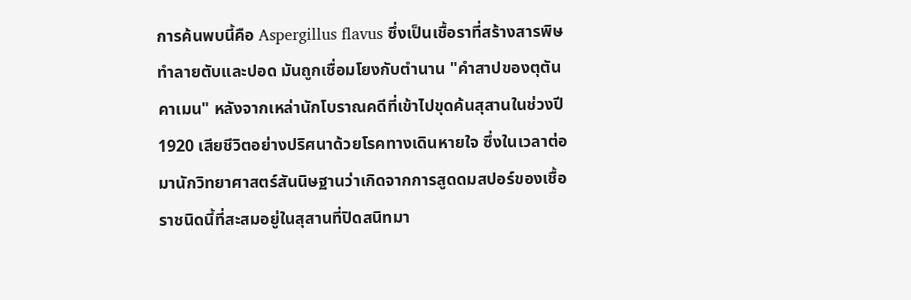การค้นพบนี้คือ Aspergillus flavus ซึ่งเป็นเชื้อราที่สร้างสารพิษทำลายตับและปอด มันถูกเชื่อมโยงกับตำนาน "คำสาปของตุตันคาเมน" หลังจากเหล่านักโบราณคดีที่เข้าไปขุดค้นสุสานในช่วงปี 1920 เสียชีวิตอย่างปริศนาด้วยโรคทางเดินหายใจ ซึ่งในเวลาต่อมานักวิทยาศาสตร์สันนิษฐานว่าเกิดจากการสูดดมสปอร์ของเชื้อราชนิดนี้ที่สะสมอยู่ในสุสานที่ปิดสนิทมา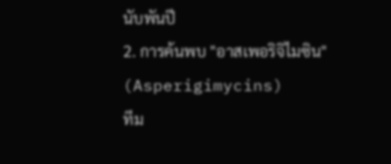นับพันปี
2. การค้นพบ "อาสเพอริจิไมซิน" (Asperigimycins)
ทีม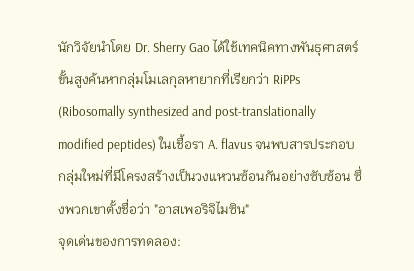นักวิจัยนำโดย Dr. Sherry Gao ได้ใช้เทคนิคทางพันธุศาสตร์ขั้นสูงค้นหากลุ่มโมเลกุลหายากที่เรียกว่า RiPPs (Ribosomally synthesized and post-translationally modified peptides) ในเชื้อรา A. flavus จนพบสารประกอบกลุ่มใหม่ที่มีโครงสร้างเป็นวงแหวนซ้อนกันอย่างซับซ้อน ซึ่งพวกเขาตั้งชื่อว่า "อาสเพอริจิไมซิน"
จุดเด่นของการทดลอง: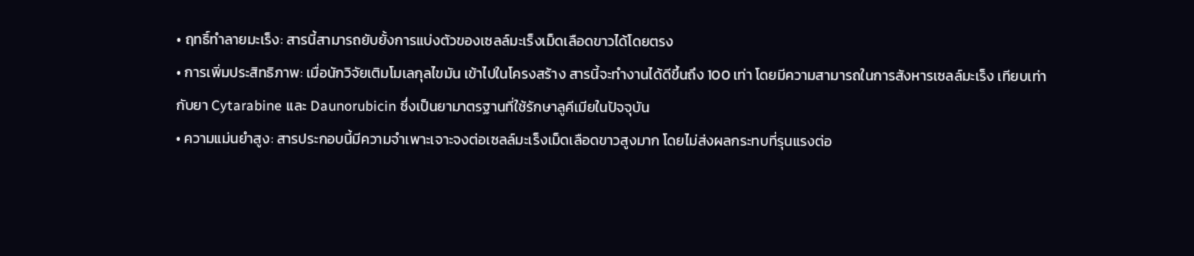• ฤทธิ์ทำลายมะเร็ง: สารนี้สามารถยับยั้งการแบ่งตัวของเซลล์มะเร็งเม็ดเลือดขาวได้โดยตรง
• การเพิ่มประสิทธิภาพ: เมื่อนักวิจัยเติมโมเลกุลไขมัน เข้าไปในโครงสร้าง สารนี้จะทำงานได้ดีขึ้นถึง 100 เท่า โดยมีความสามารถในการสังหารเซลล์มะเร็ง เทียบเท่ากับยา Cytarabine และ Daunorubicin ซึ่งเป็นยามาตรฐานที่ใช้รักษาลูคีเมียในปัจจุบัน
• ความแม่นยำสูง: สารประกอบนี้มีความจำเพาะเจาะจงต่อเซลล์มะเร็งเม็ดเลือดขาวสูงมาก โดยไม่ส่งผลกระทบที่รุนแรงต่อ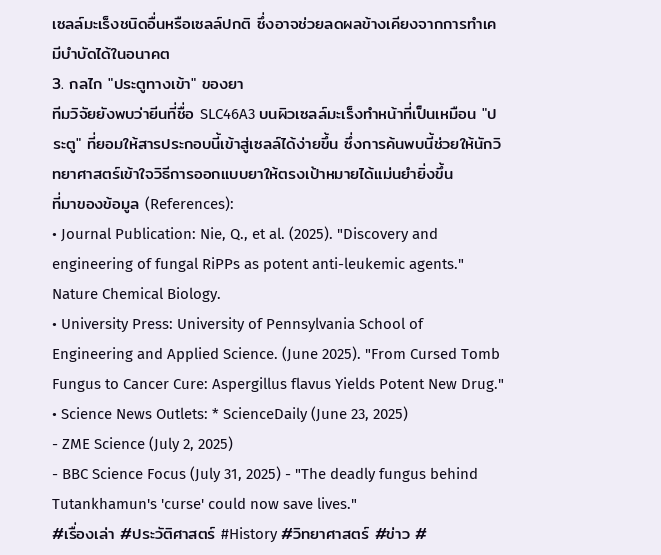เซลล์มะเร็งชนิดอื่นหรือเซลล์ปกติ ซึ่งอาจช่วยลดผลข้างเคียงจากการทำเคมีบำบัดได้ในอนาคต
3. กลไก "ประตูทางเข้า" ของยา
ทีมวิจัยยังพบว่ายีนที่ชื่อ SLC46A3 บนผิวเซลล์มะเร็งทำหน้าที่เป็นเหมือน "ประตู" ที่ยอมให้สารประกอบนี้เข้าสู่เซลล์ได้ง่ายขึ้น ซึ่งการค้นพบนี้ช่วยให้นักวิทยาศาสตร์เข้าใจวิธีการออกแบบยาให้ตรงเป้าหมายได้แม่นยำยิ่งขึ้น
ที่มาของข้อมูล (References):
• Journal Publication: Nie, Q., et al. (2025). "Discovery and engineering of fungal RiPPs as potent anti-leukemic agents." Nature Chemical Biology.
• University Press: University of Pennsylvania School of Engineering and Applied Science. (June 2025). "From Cursed Tomb Fungus to Cancer Cure: Aspergillus flavus Yields Potent New Drug."
• Science News Outlets: * ScienceDaily (June 23, 2025)
- ZME Science (July 2, 2025)
- BBC Science Focus (July 31, 2025) - "The deadly fungus behind Tutankhamun's 'curse' could now save lives."
#เรื่องเล่า #ประวัติศาสตร์ #History #วิทยาศาสตร์ #ข่าว #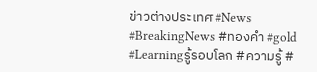ข่าวต่างประเทศ #News #BreakingNews #ทองคำ #gold #Learningรู้รอบโลก #ความรู้ #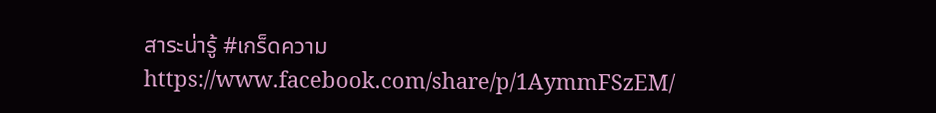สาระน่ารู้ #เกร็ดความ
https://www.facebook.com/share/p/1AymmFSzEM/